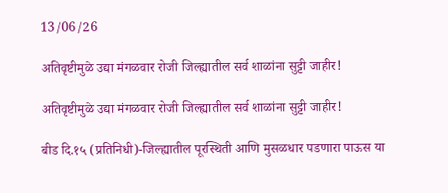13/06/26

अतिवृष्टीमुळे उद्या मंगळवार रोजी जिल्ह्यातील सर्व शाळांना सुट्टी जाहीर!

अतिवृष्टीमुळे उद्या मंगळवार रोजी जिल्ह्यातील सर्व शाळांना सुट्टी जाहीर!

बीड दि.१५ (प्रतिनिधी)-जिल्ह्यातील पूरस्थिती आणि मुसळधार पडणारा पाऊस या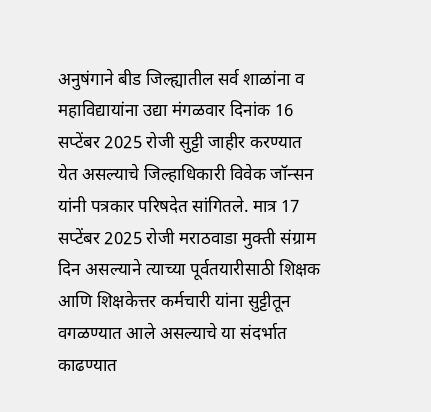अनुषंगाने बीड जिल्ह्यातील सर्व शाळांना व महाविद्यायांना उद्या मंगळवार दिनांक 16 सप्टेंबर 2025 रोजी सुट्टी जाहीर करण्यात येत असल्याचे जिल्हाधिकारी विवेक जॉन्सन यांनी पत्रकार परिषदेत सांगितले. मात्र 17 सप्टेंबर 2025 रोजी मराठवाडा मुक्ती संग्राम दिन असल्याने त्याच्या पूर्वतयारीसाठी शिक्षक आणि शिक्षकेत्तर कर्मचारी यांना सुट्टीतून वगळण्यात आले असल्याचे या संदर्भात काढण्यात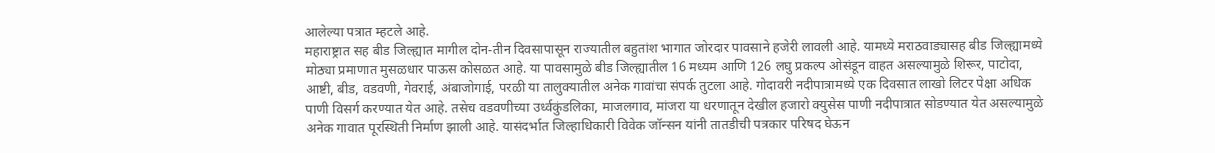आलेल्या पत्रात म्हटले आहे.
महाराष्ट्रात सह बीड जिल्ह्यात मागील दोन-तीन दिवसापासून राज्यातील बहुतांश भागात जोरदार पावसाने हजेरी लावली आहे. यामध्ये मराठवाड्यासह बीड जिल्ह्यामध्ये मोठ्या प्रमाणात मुसळधार पाऊस कोसळत आहे. या पावसामुळे बीड जिल्ह्यातील 16 मध्यम आणि 126 लघु प्रकल्प ओसंडून वाहत असल्यामुळे शिरूर, पाटोदा, आष्टी, बीड, वडवणी, गेवराई, अंबाजोगाई, परळी या तालुक्यातील अनेक गावांचा संपर्क तुटला आहे. गोदावरी नदीपात्रामध्ये एक दिवसात लाखो लिटर पेक्षा अधिक पाणी विसर्ग करण्यात येत आहे. तसेच वडवणीच्या उर्ध्वकुंडलिका, माजलगाव, मांजरा या धरणातून देखील हजारो क्युसेस पाणी नदीपात्रात सोडण्यात येत असल्यामुळे अनेक गावात पूरस्थिती निर्माण झाली आहे. यासंदर्भात जिल्हाधिकारी विवेक जॉन्सन यांनी तातडीची पत्रकार परिषद घेऊन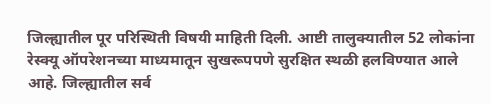जिल्ह्यातील पूर परिस्थिती विषयी माहिती दिली. आष्टी तालुक्यातील 52 लोकांना रेस्क्यू ऑपरेशनच्या माध्यमातून सुखरूपपणे सुरक्षित स्थळी हलविण्यात आले आहे. जिल्ह्यातील सर्व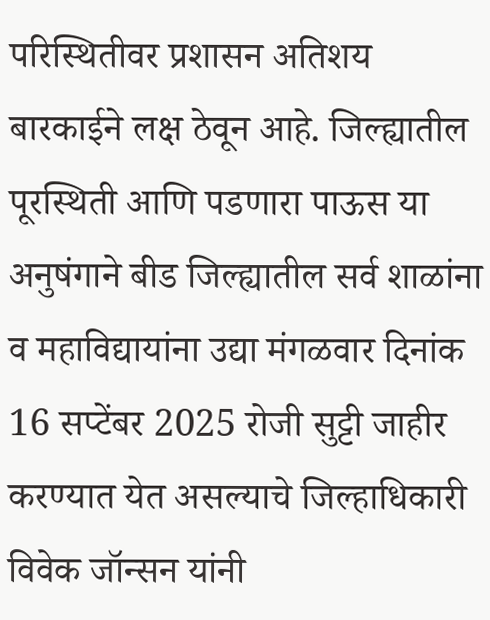परिस्थितीवर प्रशासन अतिशय बारकाईने लक्ष ठेवून आहे. जिल्ह्यातील पूरस्थिती आणि पडणारा पाऊस या अनुषंगाने बीड जिल्ह्यातील सर्व शाळांना व महाविद्यायांना उद्या मंगळवार दिनांक 16 सप्टेंबर 2025 रोजी सुट्टी जाहीर करण्यात येत असल्याचे जिल्हाधिकारी विवेक जॉन्सन यांनी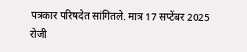पत्रकार परिषदेत सांगितले. मात्र 17 सप्टेंबर 2025 रोजी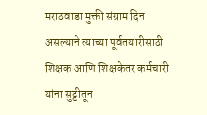मराठवाडा मुक्ती संग्राम दिन असल्याने त्याच्या पूर्वतयारीसाठी शिक्षक आणि शिक्षकेतर कर्मचारी यांना सुट्टीतून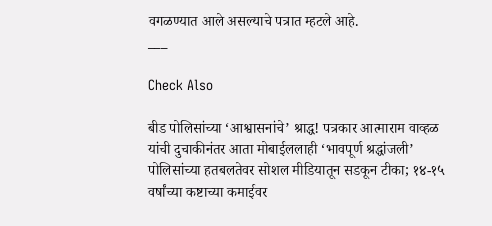वगळण्यात आले असल्याचे पत्रात म्हटले आहे.
___

Check Also

बीड पोलिसांच्या ‘आश्वासनांचे’ श्राद्ध! पत्रकार आत्माराम वाव्हळ यांची दुचाकीनंतर आता मोबाईललाही ‘भावपूर्ण श्रद्धांजली’ पोलिसांच्या हतबलतेवर सोशल मीडियातून सडकून टीका; १४-१५ वर्षांच्या कष्टाच्या कमाईवर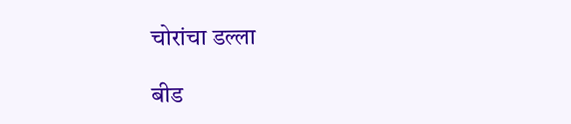चोरांचा डल्ला

बीड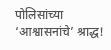पोलिसांच्या ‘आश्वासनांचे’ श्राद्ध!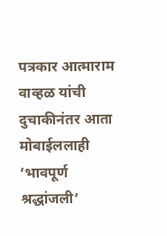पत्रकार आत्माराम वाव्हळ यांची दुचाकीनंतर आता मोबाईललाही ‘भावपूर्ण श्रद्धांजली’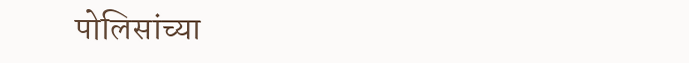पोलिसांच्या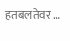हतबलतेवर …